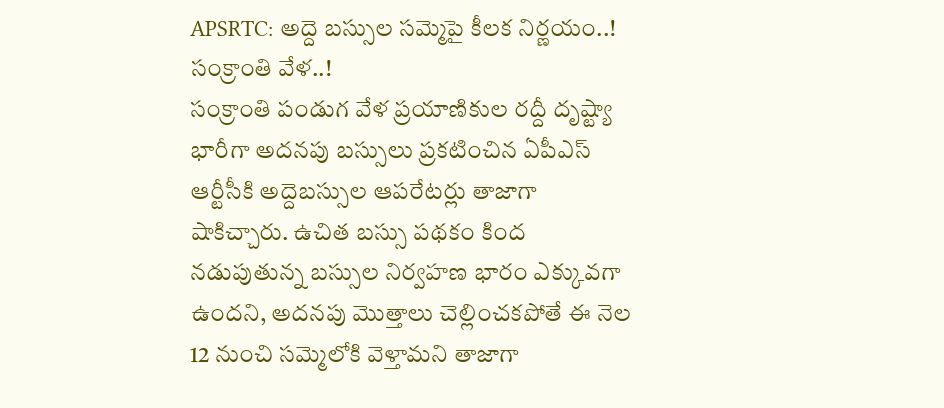APSRTC: అద్దె బస్సుల సమ్మెపై కీలక నిర్ణయం..! సంక్రాంతి వేళ..!
సంక్రాంతి పండుగ వేళ ప్రయాణికుల రద్దీ దృష్ట్యా భారీగా అదనపు బస్సులు ప్రకటించిన ఏపీఎస్ ఆర్టీసీకి అద్దెబస్సుల ఆపరేటర్లు తాజాగా షాకిచ్చారు. ఉచిత బస్సు పథకం కింద నడుపుతున్న బస్సుల నిర్వహణ భారం ఎక్కువగా ఉందని, అదనపు మొత్తాలు చెల్లించకపోతే ఈ నెల 12 నుంచి సమ్మెలోకి వెళ్తామని తాజాగా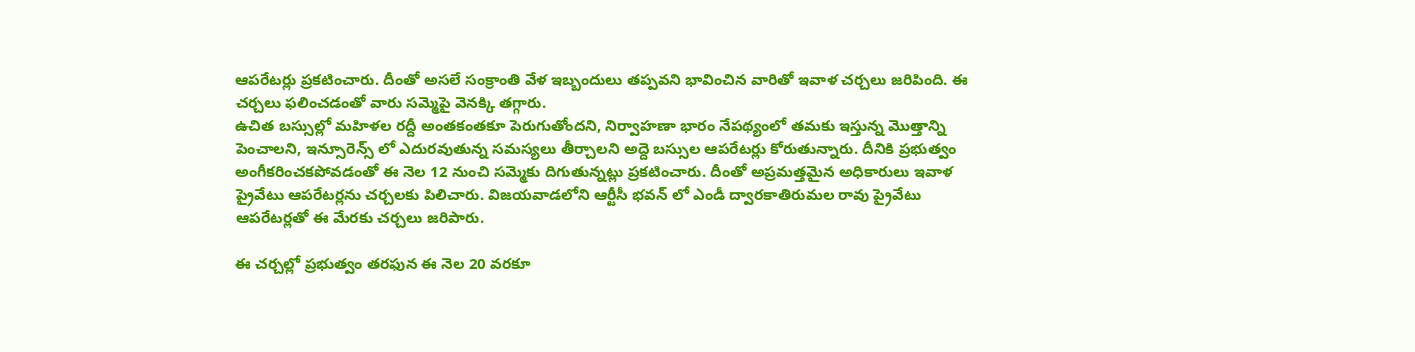ఆపరేటర్లు ప్రకటించారు. దీంతో అసలే సంక్రాంతి వేళ ఇబ్బందులు తప్పవని భావించిన వారితో ఇవాళ చర్చలు జరిపింది. ఈ చర్చలు ఫలించడంతో వారు సమ్మెపై వెనక్కి తగ్గారు.
ఉచిత బస్సుల్లో మహిళల రద్దీ అంతకంతకూ పెరుగుతోందని, నిర్వాహణా భారం నేపథ్యంలో తమకు ఇస్తున్న మొత్తాన్ని పెంచాలని, ఇన్సూరెన్స్ లో ఎదురవుతున్న సమస్యలు తీర్చాలని అద్దె బస్సుల ఆపరేటర్లు కోరుతున్నారు. దీనికి ప్రభుత్వం అంగీకరించకపోవడంతో ఈ నెల 12 నుంచి సమ్మెకు దిగుతున్నట్లు ప్రకటించారు. దీంతో అప్రమత్తమైన అధికారులు ఇవాళ ప్రైవేటు ఆపరేటర్లను చర్చలకు పిలిచారు. విజయవాడలోని ఆర్టీసీ భవన్ లో ఎండీ ద్వారకాతిరుమల రావు ప్రైవేటు ఆపరేటర్లతో ఈ మేరకు చర్చలు జరిపారు.

ఈ చర్చల్లో ప్రభుత్వం తరఫున ఈ నెల 20 వరకూ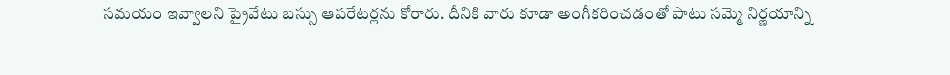సమయం ఇవ్వాలని ప్రైవేటు బస్సు ఆపరేటర్లను కోరారు. దీనికి వారు కూడా అంగీకరించడంతో పాటు సమ్మె నిర్ణయాన్ని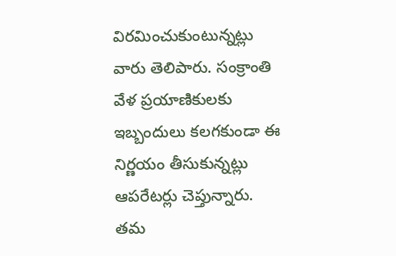విరమించుకుంటున్నట్లు వారు తెలిపారు. సంక్రాంతి వేళ ప్రయాణికులకు ఇబ్బందులు కలగకుండా ఈ నిర్ణయం తీసుకున్నట్లు ఆపరేటర్లు చెప్తున్నారు. తమ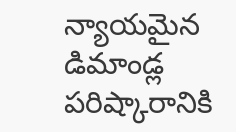న్యాయమైన డిమాండ్ల పరిష్కారానికి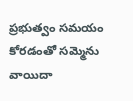ప్రభుత్వం సమయం కోరడంతో సమ్మెను వాయిదా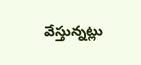వేస్తున్నట్లు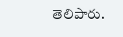తెలిపారు.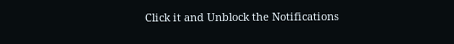Click it and Unblock the Notifications